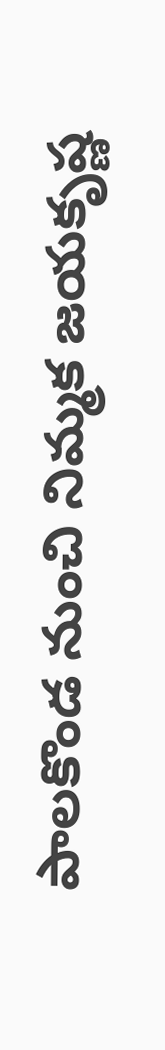పాలకొండ నుంచి నిమ్మక జయకృష్ణ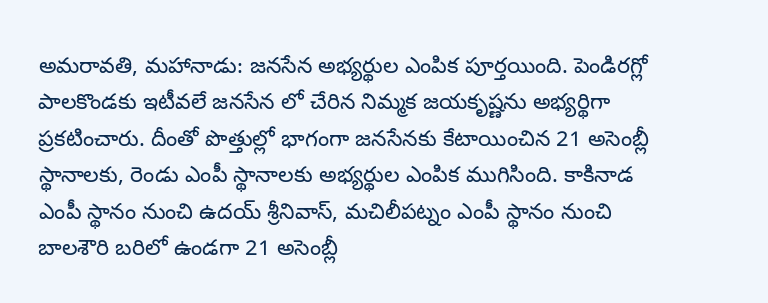అమరావతి, మహానాడు: జనసేన అభ్యర్థుల ఎంపిక పూర్తయింది. పెండిరగ్లో పాలకొండకు ఇటీవలే జనసేన లో చేరిన నిమ్మక జయకృష్ణను అభ్యర్థిగా ప్రకటించారు. దీంతో పొత్తుల్లో భాగంగా జనసేనకు కేటాయించిన 21 అసెంబ్లీ స్థానాలకు, రెండు ఎంపీ స్థానాలకు అభ్యర్థుల ఎంపిక ముగిసింది. కాకినాడ ఎంపీ స్థానం నుంచి ఉదయ్ శ్రీనివాస్, మచిలీపట్నం ఎంపీ స్థానం నుంచి బాలశౌరి బరిలో ఉండగా 21 అసెంబ్లీ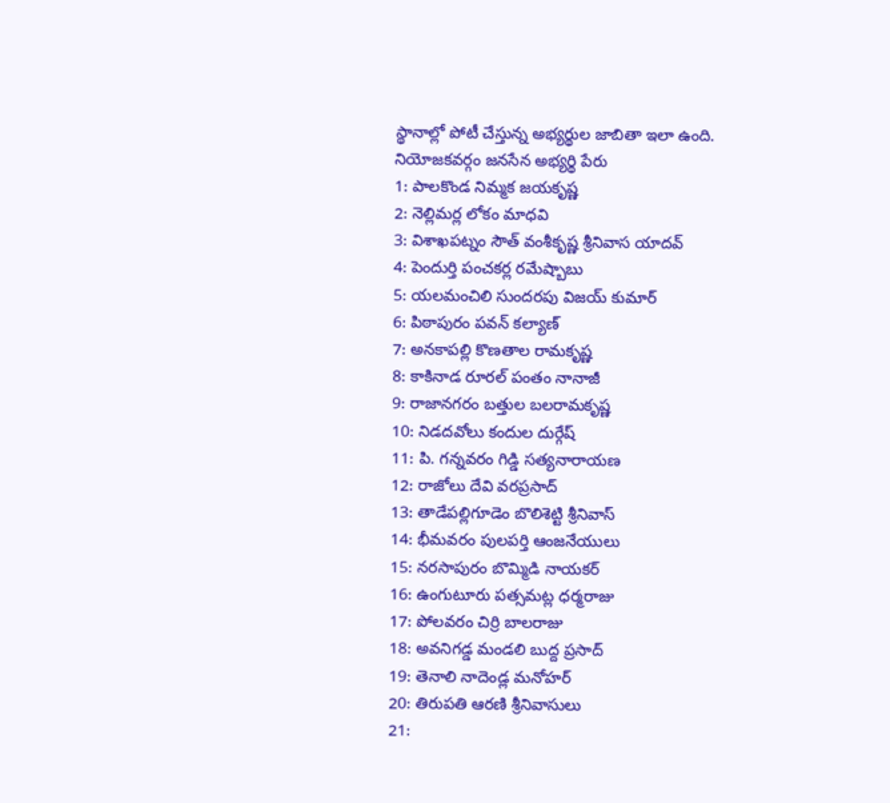స్థానాల్లో పోటీ చేస్తున్న అభ్యర్థుల జాబితా ఇలా ఉంది.
నియోజకవర్గం జనసేన అభ్యర్థి పేరు
1: పాలకొండ నిమ్మక జయకృష్ణ
2: నెల్లిమర్ల లోకం మాధవి
3: విశాఖపట్నం సౌత్ వంశీకృష్ణ శ్రీనివాస యాదవ్
4: పెందుర్తి పంచకర్ల రమేష్బాబు
5: యలమంచిలి సుందరపు విజయ్ కుమార్
6: పిఠాపురం పవన్ కల్యాణ్
7: అనకాపల్లి కొణతాల రామకృష్ణ
8: కాకినాడ రూరల్ పంతం నానాజీ
9: రాజానగరం బత్తుల బలరామకృష్ణ
10: నిడదవోలు కందుల దుర్గేష్
11: పి. గన్నవరం గిడ్డి సత్యనారాయణ
12: రాజోలు దేవి వరప్రసాద్
13: తాడేపల్లిగూడెం బొలిశెట్టి శ్రీనివాస్
14: భీమవరం పులపర్తి ఆంజనేయులు
15: నరసాపురం బొమ్మిడి నాయకర్
16: ఉంగుటూరు పత్సమట్ల ధర్మరాజు
17: పోలవరం చిర్రి బాలరాజు
18: అవనిగడ్డ మండలి బుద్ద ప్రసాద్
19: తెనాలి నాదెండ్ల మనోహర్
20: తిరుపతి ఆరణి శ్రీనివాసులు
21: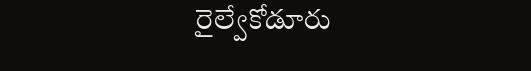రైల్వేకోడూరు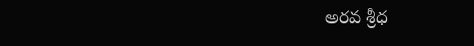అరవ శ్రీధ